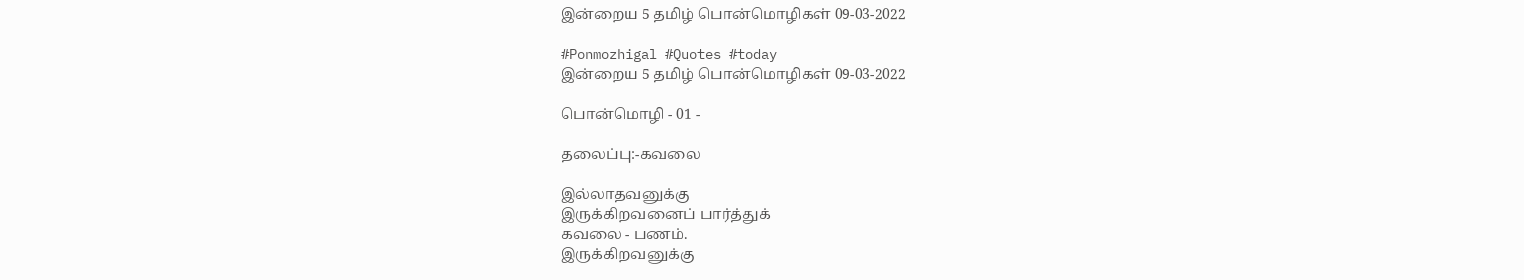இன்றைய 5 தமிழ் பொன்மொழிகள் 09-03-2022

#Ponmozhigal #Quotes #today
இன்றைய 5 தமிழ் பொன்மொழிகள் 09-03-2022

பொன்மொழி - 01 -

தலைப்பு:-கவலை

இல்லாதவனுக்கு
இருக்கிறவனைப் பார்த்துக்
கவலை - பணம்.
இருக்கிறவனுக்கு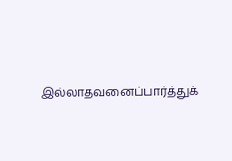இல்லாதவனைப்பார்த்துக்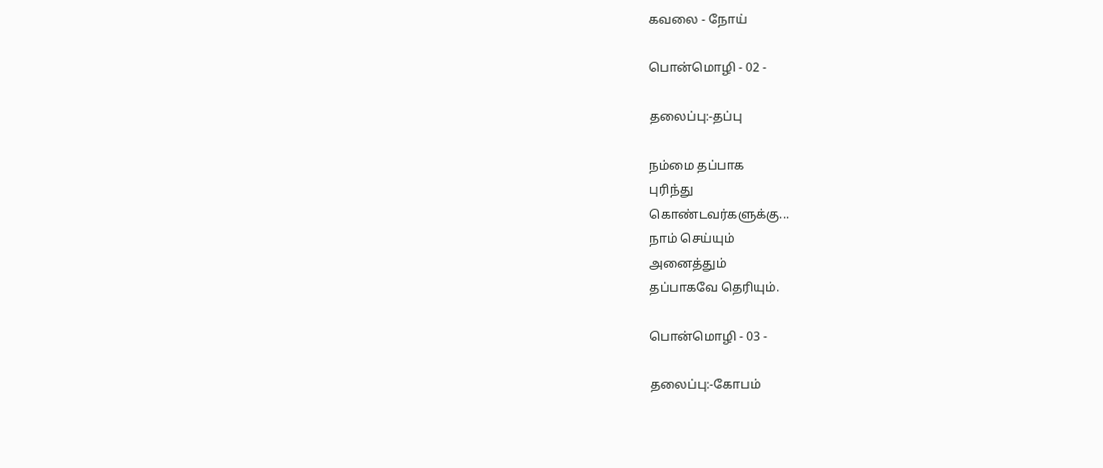கவலை - நோய்

பொன்மொழி - 02 -

தலைப்பு:-தப்பு

நம்மை தப்பாக
புரிந்து
கொண்டவர்களுக்கு...
நாம் செய்யும்
அனைத்தும்
தப்பாகவே தெரியும்.

பொன்மொழி - 03 -

தலைப்பு:-கோபம்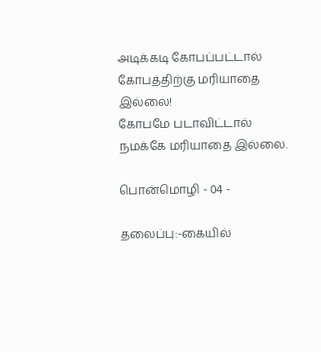அடிக்கடி கோபப்பட்டால்
கோபத்திற்கு மரியாதை
இல்லை!
கோபமே படாவிட்டால்
நமக்கே மரியாதை இல்லை.

பொன்மொழி - 04 -

தலைப்பு:-கையில்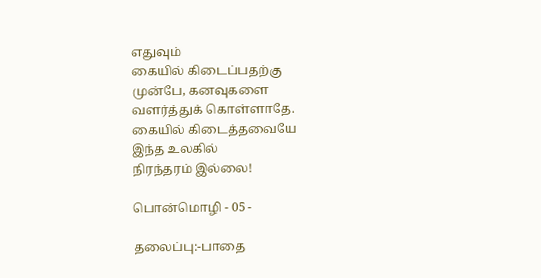எதுவும்
கையில் கிடைப்பதற்கு
முன்பே, கனவுகளை
வளர்த்துக் கொள்ளாதே.
கையில் கிடைத்தவையே
இந்த உலகில்
நிரந்தரம் இல்லை!

பொன்மொழி - 05 -

தலைப்பு:-பாதை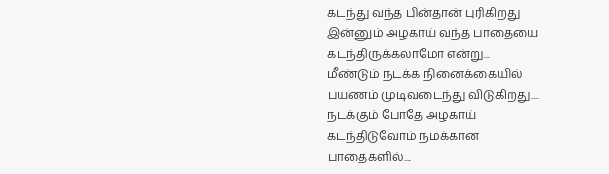கடந்து வந்த பின்தான் புரிகிறது
இன்னும் அழகாய் வந்த பாதையை
கடந்திருக்கலாமோ என்று...
மீண்டும் நடக்க நினைக்கையில்
பயணம் முடிவடைந்து விடுகிறது....
நடக்கும் போதே அழகாய்
கடந்திடுவோம் நமக்கான
பாதைகளில்....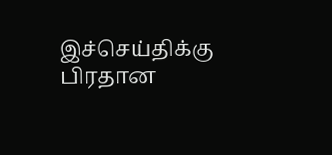இச்செய்திக்கு பிரதான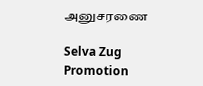அனுசரணை

Selva Zug Promotion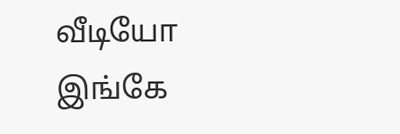வீடியோ இங்கே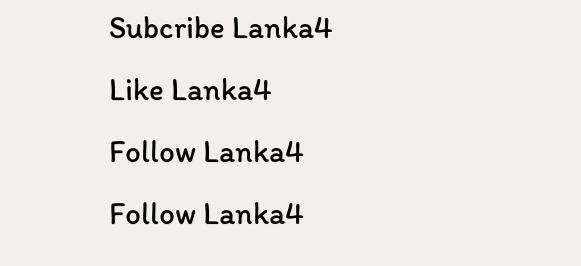Subcribe Lanka4
Like Lanka4
Follow Lanka4
Follow Lanka4